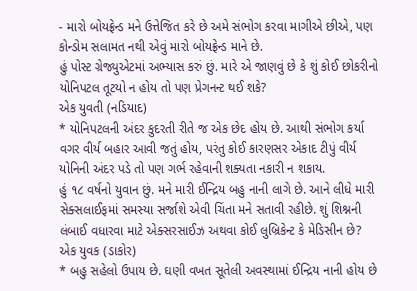- મારો બોયફ્રેન્ડ મને ઉત્તેજિત કરે છે અમે સંભોગ કરવા માગીએ છીએ, પણ કોન્ડોમ સલામત નથી એવું મારો બોયફ્રેન્ડ માને છે.
હું પોસ્ટ ગ્રેજ્યુએટમાં અભ્યાસ કરું છું. મારે એ જાણવું છે કે શું કોઈ છોકરીનો યોનિપટલ તૂટયો ન હોય તો પણ પ્રેગનન્ટ થઈ શકે?
એક યુવતી (નડિયાદ)
* યોનિપટલની અંદર કુદરતી રીતે જ એક છેદ હોય છે. આથી સંભોગ કર્યા વગર વીર્ય બહાર આવી જતું હોય, પરંતુ કોઈ કારણસર એકાદ ટીપું વીર્ય યોનિની અંદર પડે તો પણ ગર્ભ રહેવાની શક્યતા નકારી ન શકાય.
હું ૧૮ વર્ષનો યુવાન છું. મને મારી ઈન્દ્રિય બહુ નાની લાગે છે. આને લીધે મારી સેક્સલાઈફમાં સમસ્યા સર્જાશે એવી ચિંતા મને સતાવી રહીછે. શું શિશ્નની લંબાઈ વધારવા માટે એક્સરસાઈઝ અથવા કોઈ લુબ્રિકેન્ટ કે મેડિસીન છે?
એક યુવક (ડાકોર)
* બહુ સહેલો ઉપાય છે. ઘણી વખત સૂતેલી અવસ્થામાં ઈન્દ્રિય નાની હોય છે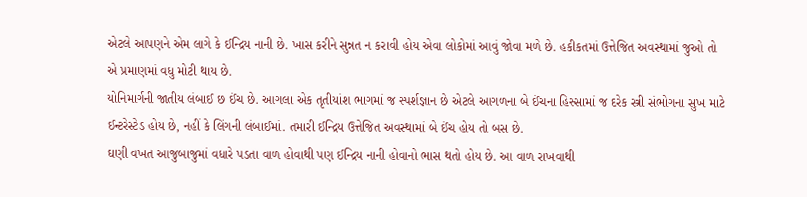એટલે આપણને એમ લાગે કે ઈન્દ્રિય નાની છે. ખાસ કરીને સુન્નત ન કરાવી હોય એવા લોકોમાં આવું જોવા મળે છે. હકીકતમાં ઉત્તેજિત અવસ્થામાં જુઓ તો એ પ્રમાણમાં વધુ મોટી થાય છે.
યોનિમાર્ગની જાતીય લંબાઈ છ ઈંચ છે. આગલા એક તૃતીયાંશ ભાગમાં જ સ્પર્શજ્ઞાન છે એટલે આગળના બે ઈંચના હિસ્સામાં જ દરેક સ્ત્રી સંભોગના સુખ માટે ઈન્ટરેસ્ટેડ હોય છે, નહીં કે લિંગની લંબાઈમાં. તમારી ઈન્દ્રિય ઉત્તેજિત અવસ્થામાં બે ઈંચ હોય તો બસ છે.
ઘણી વખત આજુબાજુમાં વધારે પડતા વાળ હોવાથી પણ ઈન્દ્રિય નાની હોવાનો ભાસ થતો હોય છે. આ વાળ રાખવાથી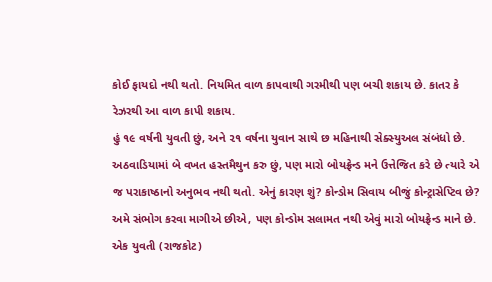કોઈ ફાયદો નથી થતો. નિયમિત વાળ કાપવાથી ગરમીથી પણ બચી શકાય છે. કાતર કે રેઝરથી આ વાળ કાપી શકાય.
હું ૧૯ વર્ષની યુવતી છું, અને ૨૧ વર્ષના યુવાન સાથે છ મહિનાથી સેક્સ્યુઅલ સંબંધો છે. અઠવાડિયામાં બે વખત હસ્તમૈથુન કરુ છું, પણ મારો બોયફ્રેન્ડ મને ઉત્તેજિત કરે છે ત્યારે એ જ પરાકાષ્ઠાનો અનુભવ નથી થતો. એનું કારણ શું? કોન્ડોમ સિવાય બીજું કોન્ટ્રાસેપ્ટિવ છે? અમે સંભોગ કરવા માગીએ છીએ, પણ કોન્ડોમ સલામત નથી એવું મારો બોયફ્રેન્ડ માને છે.
એક યુવતી (રાજકોટ)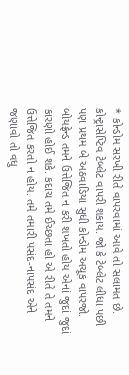* કોન્ડોમ સરખી રીતે વાપરવામાં આવે તો સલામત છે. કોન્ટ્રાસેપ્ટિવ ટેબ્લેટ વાપરી શકાય. જો કે ટેબ્લેટ લીધા પછી પણ પ્રથમ બે અઠવાડિયા સુધી કોન્ડોમ અચૂક વાપરજો. બોયફ્રેન્ડ તમને ઉત્તેજિત ન કરી શખતો હોય એનાં જુદાં જુદાં કારણો હોઈ શકે. કદાચ તમે ઈચ્છતા હો એ રીતે તે તમને ઉત્તેજિત કરતો ન હોય. તમે તમારી પસંદ-નાપસંદ એને જણાવો તો વધુ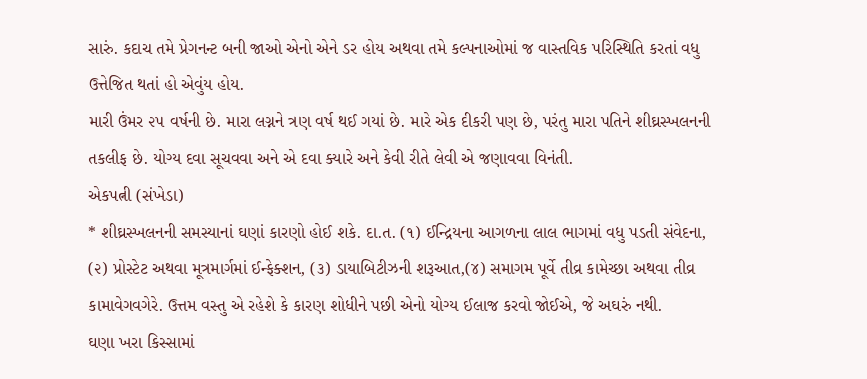સારું. કદાચ તમે પ્રેગનન્ટ બની જાઓ એનો એને ડર હોય અથવા તમે કલ્પનાઓમાં જ વાસ્તવિક પરિસ્થિતિ કરતાં વધુ ઉત્તેજિત થતાં હો એવુંય હોય.
મારી ઉંમર ૨૫ વર્ષની છે. મારા લગ્નને ત્રણ વર્ષ થઈ ગયાં છે. મારે એક દીકરી પણ છે, પરંતુ મારા પતિને શીઘ્રસ્ખલનની તકલીફ છે. યોગ્ય દવા સૂચવવા અને એ દવા ક્યારે અને કેવી રીતે લેવી એ જણાવવા વિનંતી.
એકપત્ની (સંખેડા)
* શીઘ્રસ્ખલનની સમસ્યાનાં ઘણાં કારણો હોઈ શકે. દા.ત. (૧) ઈન્દ્રિયના આગળના લાલ ભાગમાં વધુ પડતી સંવેદના, (૨) પ્રોસ્ટેટ અથવા મૂત્રમાર્ગમાં ઈન્ફેક્શન, (૩) ડાયાબિટીઝની શરૂઆત,(૪) સમાગમ પૂર્વે તીવ્ર કામેચ્છા અથવા તીવ્ર કામાવેગવગેરે. ઉત્તમ વસ્તુ એ રહેશે કે કારણ શોધીને પછી એનો યોગ્ય ઈલાજ કરવો જોઈએ, જે અઘરું નથી.
ઘણા ખરા કિસ્સામાં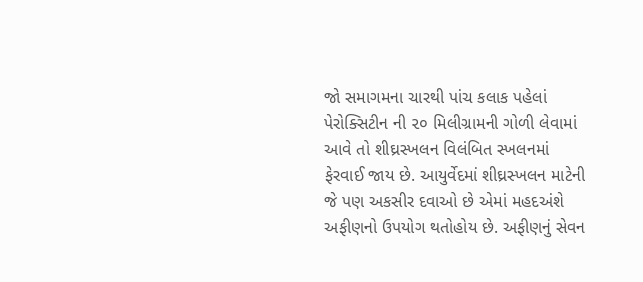જો સમાગમના ચારથી પાંચ કલાક પહેલાં પેરોક્સિટીન ની ૨૦ મિલીગ્રામની ગોળી લેવામાં આવે તો શીઘ્રસ્ખલન વિલંબિત સ્ખલનમાં ફેરવાઈ જાય છે. આયુર્વેદમાં શીઘ્રસ્ખલન માટેની જે પણ અકસીર દવાઓ છે એમાં મહદઅંશે અફીણનો ઉપયોગ થતોહોય છે. અફીણનું સેવન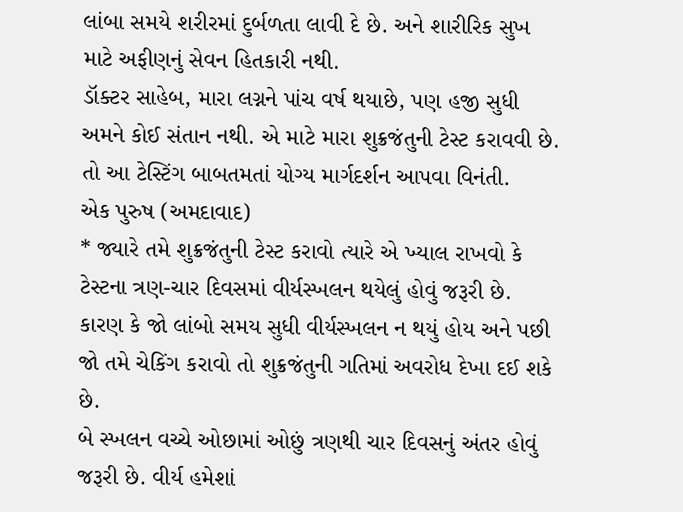લાંબા સમયે શરીરમાં દુર્બળતા લાવી દે છે. અને શારીરિક સુખ માટે અફીણનું સેવન હિતકારી નથી.
ડૉક્ટર સાહેબ, મારા લગ્નને પાંચ વર્ષ થયાછે, પણ હજી સુધી અમને કોઈ સંતાન નથી. એ માટે મારા શુક્રજંતુની ટેસ્ટ કરાવવી છે. તો આ ટેસ્ટિંગ બાબતમતાં યોગ્ય માર્ગદર્શન આપવા વિનંતી.
એક પુરુષ (અમદાવાદ)
* જ્યારે તમે શુક્રજંતુની ટેસ્ટ કરાવો ત્યારે એ ખ્યાલ રાખવો કે ટેસ્ટના ત્રણ-ચાર દિવસમાં વીર્યસ્ખલન થયેલું હોવું જરૂરી છે. કારણ કે જો લાંબો સમય સુધી વીર્યસ્ખલન ન થયું હોય અને પછી જો તમે ચેકિંગ કરાવો તો શુક્રજંતુની ગતિમાં અવરોધ દેખા દઈ શકે છે.
બે સ્ખલન વચ્ચે ઓછામાં ઓછું ત્રણથી ચાર દિવસનું અંતર હોવું જરૂરી છે. વીર્ય હમેશાં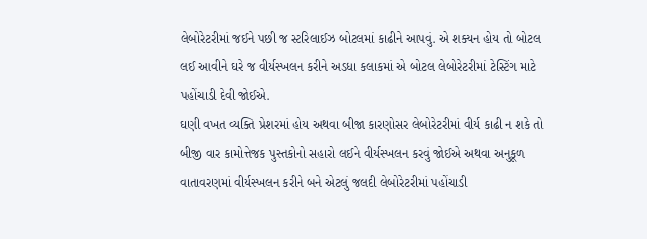લેબોરેટરીમાં જઈને પછી જ સ્ટરિલાઈઝ બોટલમાં કાઢીને આપવું. એ શક્યન હોય તો બોટલ લઈ આવીને ઘરે જ વીર્યસ્ખલન કરીને અડધા કલાકમાં એ બોટલ લેબોરેટરીમાં ટેસ્ટિંગ માટે પહોંચાડી દેવી જોઈએ.
ઘણી વખત વ્યક્તિ પ્રેશરમાં હોય અથવા બીજા કારણોસર લેબોરેટરીમાં વીર્ય કાઢી ન શકે તો બીજી વાર કામોત્તેજક પુસ્તકોનો સહારો લઈને વીર્યસ્ખલન કરવું જોઈએ અથવા અનુકૂળ વાતાવરણમાં વીર્યસ્ખલન કરીને બને એટલું જલદી લેબોરેટરીમાં પહોંચાડી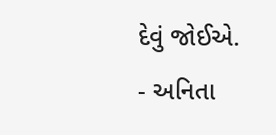દેવું જોઈએ.
- અનિતા